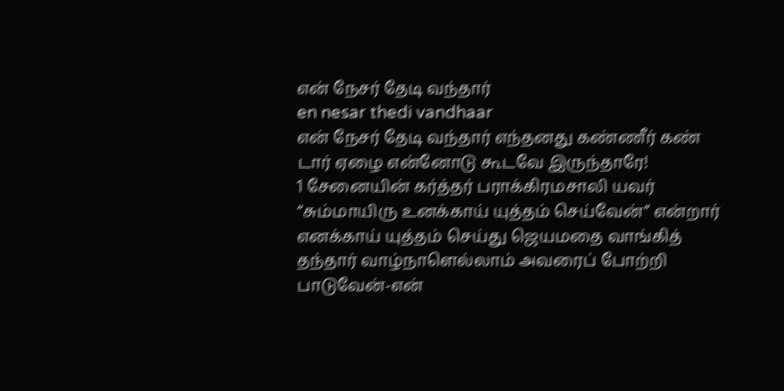என் நேசர் தேடி வந்தார்
en nesar thedi vandhaar
என் நேசர் தேடி வந்தார் எந்தனது கண்ணீர் கண் டார் ஏழை என்னோடு கூடவே இருந்தாரே!
1 சேனையின் கர்த்தர் பராக்கிரமசாலி யவர் “சும்மாயிரு உனக்காய் யுத்தம் செய்வேன்” என்றார் எனக்காய் யுத்தம் செய்து ஜெயமதை வாங்கித் தந்தார் வாழ்நாளெல்லாம் அவரைப் போற்றி பாடுவேன்-என்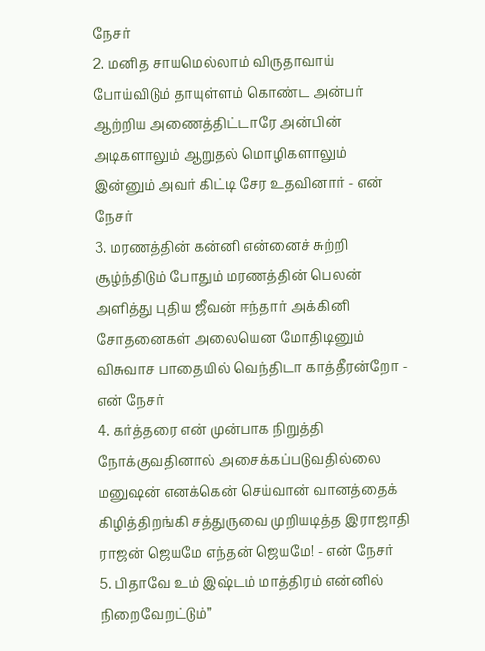நேசர்
2. மனித சாயமெல்லாம் விருதாவாய் போய்விடும் தாயுள்ளம் கொண்ட அன்பர் ஆற்றிய அணைத்திட்டாரே அன்பின் அடிகளாலும் ஆறுதல் மொழிகளாலும் இன்னும் அவர் கிட்டி சேர உதவினார் - என் நேசர்
3. மரணத்தின் கன்னி என்னைச் சுற்றி சூழ்ந்திடும் போதும் மரணத்தின் பெலன் அளித்து புதிய ஜீவன் ஈந்தார் அக்கினி சோதனைகள் அலையென மோதிடினும் விசுவாச பாதையில் வெந்திடா காத்தீரன்றோ - என் நேசர்
4. கர்த்தரை என் முன்பாக நிறுத்தி நோக்குவதினால் அசைக்கப்படுவதில்லை மனுஷன் எனக்கென் செய்வான் வானத்தைக் கிழித்திறங்கி சத்துருவை முறியடித்த இராஜாதி ராஜன் ஜெயமே எந்தன் ஜெயமே! - என் நேசர்
5. பிதாவே உம் இஷ்டம் மாத்திரம் என்னில் நிறைவேறட்டும்”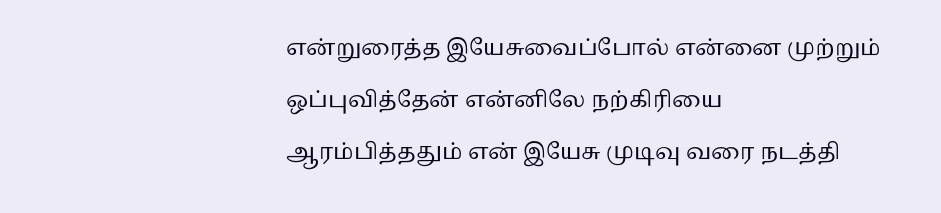என்றுரைத்த இயேசுவைப்போல் என்னை முற்றும் ஒப்புவித்தேன் என்னிலே நற்கிரியை ஆரம்பித்ததும் என் இயேசு முடிவு வரை நடத்தி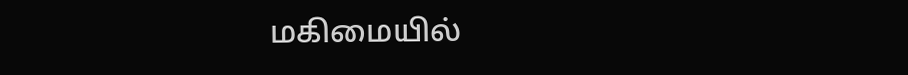மகிமையில்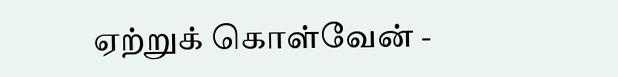ஏற்றுக் கொள்வேன் -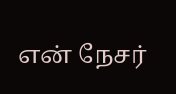என் நேசர்